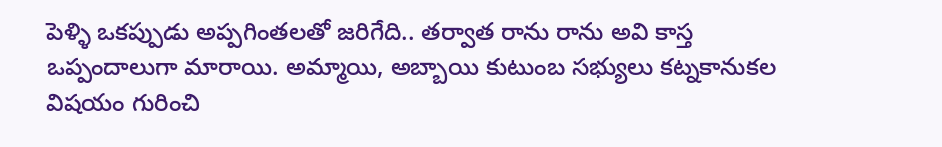పెళ్ళి ఒకప్పుడు అప్పగింతలతో జరిగేది.. తర్వాత రాను రాను అవి కాస్త ఒప్పందాలుగా మారాయి. అమ్మాయి, అబ్బాయి కుటుంబ సభ్యులు కట్నకానుకల విషయం గురించి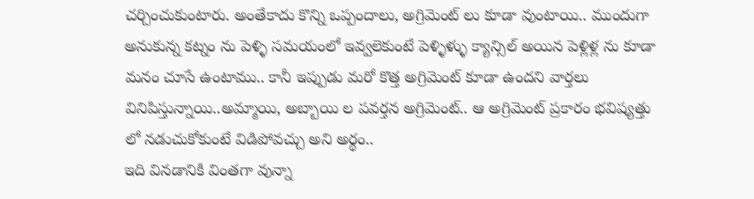చర్చించుకుంటారు. అంతేకాదు కొన్ని ఒప్పందాలు, అగ్రిమెంట్ లు కూడా వుంటాయి.. ముందుగా అనుకున్న కట్నం ను పెళ్ళి సమయంలో ఇవ్వలెకుంటే పెళ్ళిళ్ళు క్యాన్సిల్ అయిన పెళ్లిళ్ల ను కూడా మనం చూసే ఉంటాము.. కానీ ఇప్పుడు మరో కొత్త అగ్రిమెంట్ కూడా ఉందని వార్తలు వినిపిస్తున్నాయి..అమ్మాయి, అబ్బాయి ల పవర్తన అగ్రిమెంట్.. ఆ అగ్రిమెంట్ ప్రకారం భవిష్యత్తు లో నడుచుకోకుంటే విడిపోవచ్చు అని అర్థం..
ఇది వినడానికి వింతగా వున్నా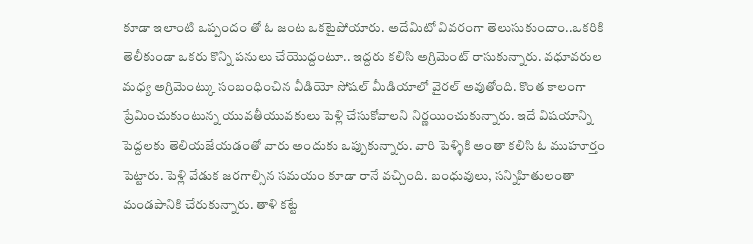కూడా ఇలాంటి ఒప్పందం తో ఓ జంట ఒకటైపోయారు. అదేమిటో వివరంగా తెలుసుకుందాం..ఒకరికి తెలీకుండా ఒకరు కొన్ని పనులు చేయొద్దంటూ.. ఇద్దరు కలిసి అగ్రిమెంట్ రాసుకున్నారు. వధూవరుల మధ్య అగ్రిమెంట్కు సంబంధించిన వీడియో సోషల్ మీడియాలో వైరల్ అవుతోంది. కొంత కాలంగా ప్రేమించుకుంటున్న యువతీయువకులు పెళ్లి చేసుకోవాలని నిర్ణయించుకున్నారు. ఇదే విషయాన్ని పెద్దలకు తెలియజేయడంతో వారు అందుకు ఒప్పుకున్నారు. వారి పెళ్ళికి అంతా కలిసి ఓ ముహూర్తం పెట్టారు. పెళ్లి వేడుక జరగాల్సిన సమయం కూడా రానే వచ్చింది. బంధువులు, సన్నిహితులంతా మండపానికి చేరుకున్నారు. తాళి కట్టే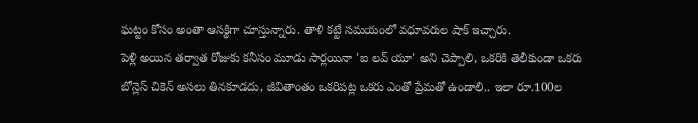ఘట్టం కోసం అంతా ఆసక్థిగా చూస్తున్నారు. తాళి కట్టే సమయంలో వధూవరుల షాక్ ఇచ్చారు.
పెళ్లి అయిన తర్వాత రోజుకు కనీసం మూడు సార్లయినా 'ఐ లవ్ యూ' అని చెప్పాలి, ఒకరికి తెలీకుండా ఒకరు బోన్లెస్ చికెన్ అసలు తినకూడదు, జీవితాంతం ఒకరిపట్ల ఒకరు ఎంతో ప్రేమతో ఉండాలి.. ఇలా రూ.100ల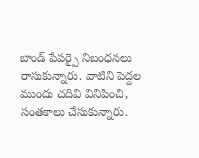బాండ్ పేపర్పై నిబంధనలు రాసుకున్నారు. వాటిని పెద్దల ముందు చదివి వినిపించి, సంతకాలు చేసుకున్నారు.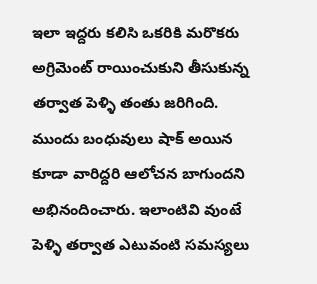ఇలా ఇద్దరు కలిసి ఒకరికి మరొకరు అగ్రిమెంట్ రాయించుకుని తీసుకున్న తర్వాత పెళ్ళి తంతు జరిగింది. ముందు బంధువులు షాక్ అయిన కూడా వారిద్దరి ఆలోచన బాగుందని అభినందించారు. ఇలాంటివి వుంటే పెళ్ళి తర్వాత ఎటువంటి సమస్యలు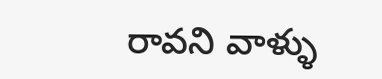రావని వాళ్ళు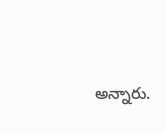అన్నారు.